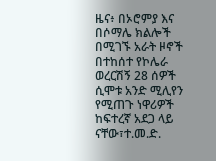ዜና፥ በኦሮምያ እና በሶማሌ ክልሎች በሚገኙ አራት ዞኖች በተከሰተ የኮሌራ ወረርሽኝ 28 ሰዎች ሲሞቱ አንድ ሚሊየን የሚጠጉ ነዋሪዎች ከፍተረኛ አደጋ ላይ ናቸው፣ተ.መ.ድ.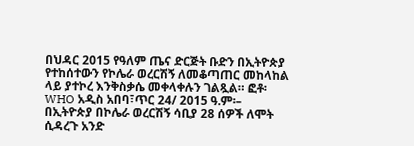በህዳር 2015 የዓለም ጤና ድርጅት ቡድን በኢትዮጵያ የተከሰተውን የኮሌራ ወረርሽኝ ለመቆጣጠር መከላከል ላይ ያተኮረ እንቅስቃሴ መቀላቀሉን ገልጿል። ፎቶ፡ WHO አዲስ አበባ፣ጥር 24/ 2015 ዓ.ም፡– በኢትዮጵያ በኮሌራ ወረርሽኝ ሳቢያ 28 ሰዎች ለሞት ሲዳረጉ አንድ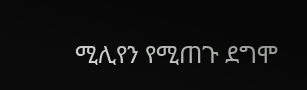ሚሊየን የሚጠጉ ደግሞ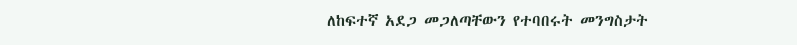ለከፍተኛ አደጋ መጋለጣቸውን የተባበሩት መንግስታት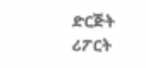ድርጅት ሪፖርት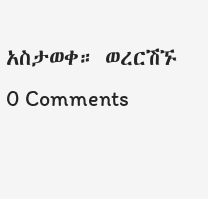አስታወቀ። ወረርሽኙ
0 Comments